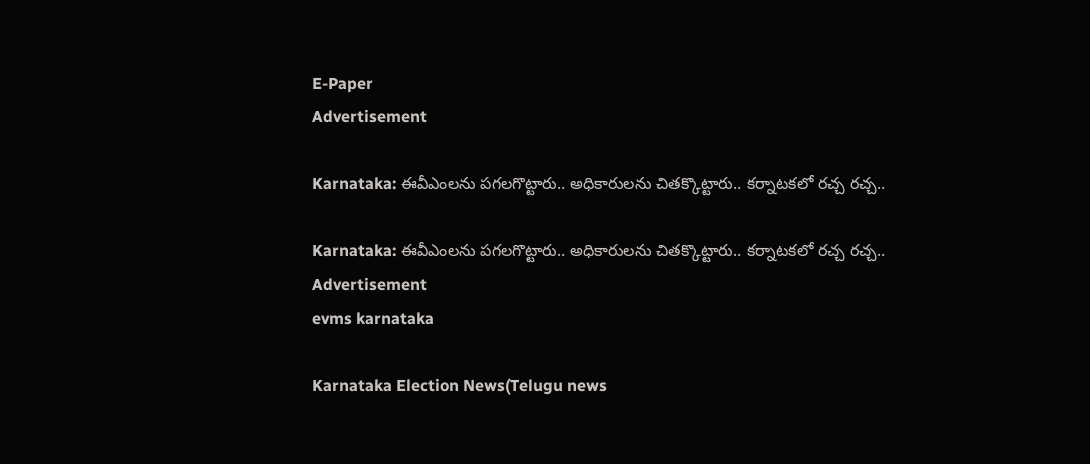E-Paper
Advertisement

Karnataka: ఈవీఎంలను పగలగొట్టారు.. అధికారులను చితక్కొట్టారు.. కర్నాటకలో రచ్చ రచ్చ..

Karnataka: ఈవీఎంలను పగలగొట్టారు.. అధికారులను చితక్కొట్టారు.. కర్నాటకలో రచ్చ రచ్చ..
Advertisement
evms karnataka

Karnataka Election News(Telugu news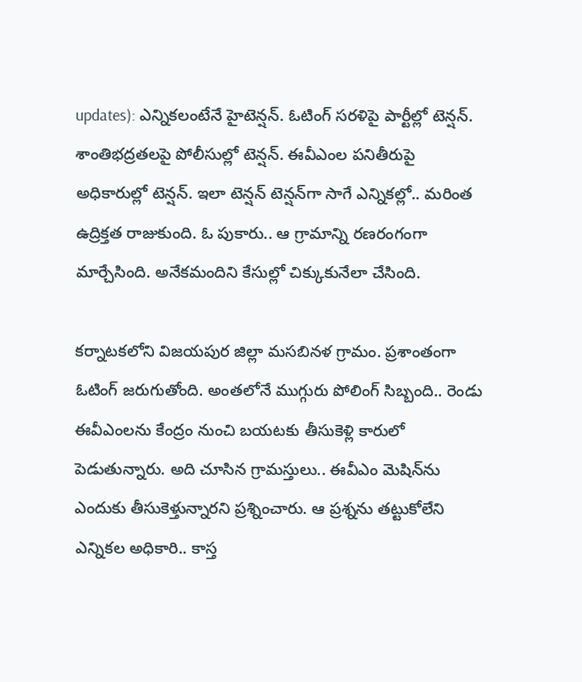updates): ఎన్నికలంటేనే హైటెన్షన్. ఓటింగ్ సరళిపై పార్టీల్లో టెన్షన్. శాంతిభద్రతలపై పోలీసుల్లో టెన్షన్. ఈవీఎంల పనితీరుపై అధికారుల్లో టెన్షన్. ఇలా టెన్షన్ టెన్షన్‌గా సాగే ఎన్నికల్లో.. మరింత ఉద్రిక్తత రాజుకుంది. ఓ పుకారు.. ఆ గ్రామాన్ని రణరంగంగా మార్చేసింది. అనేకమందిని కేసుల్లో చిక్కుకునేలా చేసింది.

కర్నాటకలోని విజయపుర జిల్లా మసబినళ గ్రామం. ప్రశాంతంగా ఓటింగ్ జరుగుతోంది. అంతలోనే ముగ్గురు పోలింగ్ సిబ్బంది.. రెండు ఈవీఎంలను కేంద్రం నుంచి బయటకు తీసుకెళ్లి కారులో పెడుతున్నారు. అది చూసిన గ్రామస్తులు.. ఈవీఎం మెషిన్‌ను ఎందుకు తీసుకెళ్తున్నారని ప్రశ్నించారు. ఆ ప్రశ్నను తట్టుకోలేని ఎన్నికల అధికారి.. కాస్త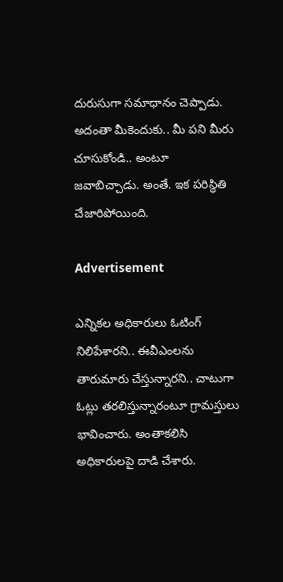దురుసుగా సమాధానం చెప్పాడు. అదంతా మీకెందుకు.. మీ పని మీరు చూసుకోండి.. అంటూ జవాబిచ్చాడు. అంతే. ఇక పరిస్థితి చేజారిపోయింది.

Advertisement

ఎన్నికల అధికారులు ఓటింగ్ నిలిపేశారని.. ఈవీఎంలను తారుమారు చేస్తున్నారని.. చాటుగా ఓట్లు తరలిస్తున్నారంటూ గ్రామస్తులు భావించారు. అంతాకలిసి అధికారులపై దాడి చేశారు.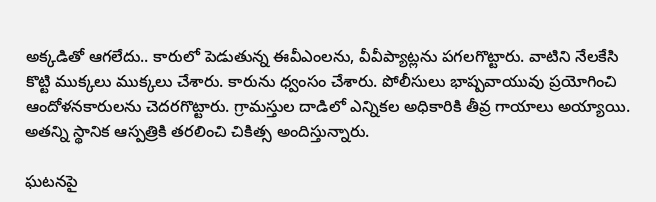అక్కడితో ఆగలేదు.. కారులో పెడుతున్న ఈవీఎంలను, వీవీప్యాట్లను పగలగొట్టారు. వాటిని నేలకేసి కొట్టి ముక్కలు ముక్కలు చేశారు. కారును ధ్వంసం చేశారు. పోలీసులు భాష్పవాయువు ప్రయోగించి ఆందోళనకారులను చెదరగొట్టారు. గ్రామస్తుల దాడిలో ఎన్నికల అధికారికి తీవ్ర గాయాలు అయ్యాయి. అతన్ని స్థానిక ఆస్పత్రికి తరలించి చికిత్స అందిస్తున్నారు.

ఘటనపై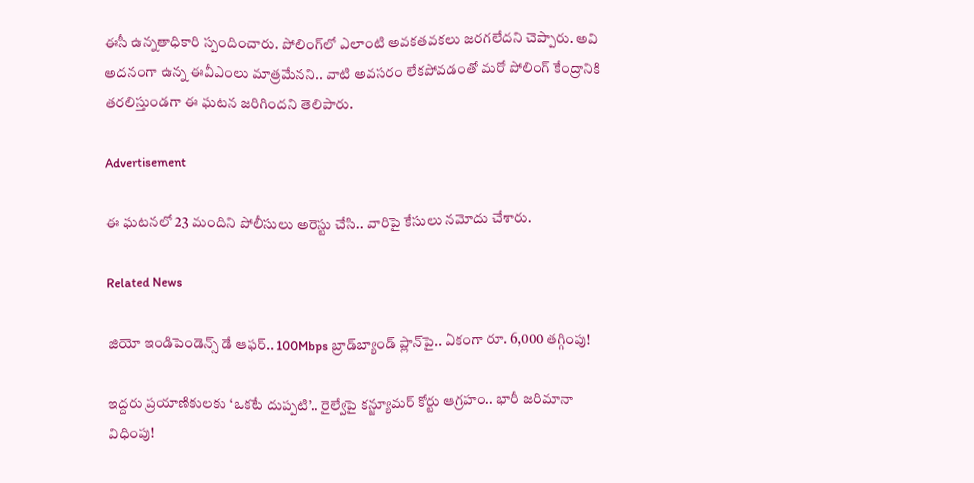ఈసీ ఉన్నతాధికారి స్పందించారు. పోలింగ్‌లో ఎలాంటి అవకతవకలు జరగలేదని చెప్పారు. అవి అదనంగా ఉన్న ఈవీఎంలు మాత్రమేనని.. వాటి అవసరం లేకపోవడంతో మరో పోలింగ్‌ కేంద్రానికి తరలిస్తుండగా ఈ ఘటన జరిగిందని తెలిపారు.

Advertisement

ఈ ఘటనలో 23 మందిని పోలీసులు అరెస్టు చేసి.. వారిపై కేసులు నమోదు చేశారు.

Related News

జియో ఇండిపెండెన్స్ డే ఆఫర్.. 100Mbps బ్రాడ్‌బ్యాండ్ ప్లాన్‌పై.. ఏకంగా రూ. 6,000 తగ్గింపు!

ఇద్దరు ప్రయాణికులకు ‘ఒకటే దుప్పటి’.. రైల్వేపై కన్జ్యూమర్ కోర్టు ఆగ్రహం.. భారీ జరిమానా విధింపు!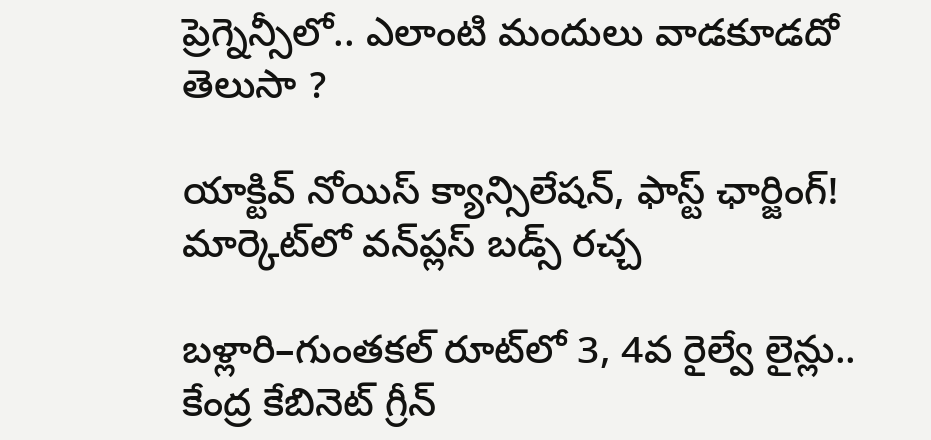ప్రెగ్నెన్సీలో.. ఎలాంటి మందులు వాడకూడదో తెలుసా ?

యాక్టివ్ నోయిస్ క్యాన్సిలేషన్, ఫాస్ట్ ఛార్జింగ్! మార్కెట్‌లో వన్‌ప్లస్ బడ్స్ రచ్చ

బళ్లారి–గుంతకల్ రూట్‌లో 3, 4వ రైల్వే లైన్లు..  కేంద్ర కేబినెట్ గ్రీన్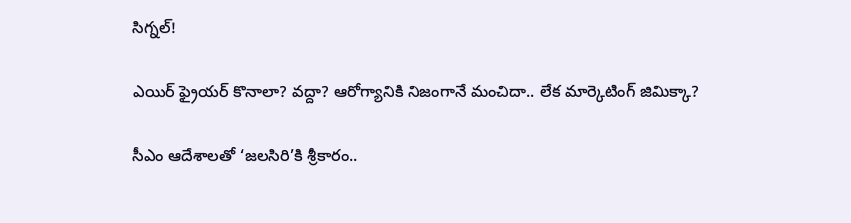సిగ్నల్!

ఎయిర్ ఫ్రైయర్ కొనాలా? వద్దా? ఆరోగ్యానికి నిజంగానే మంచిదా.. లేక మార్కెటింగ్ జిమిక్కా?

సీఎం ఆదేశాలతో ‘జలసిరి’కి శ్రీకారం..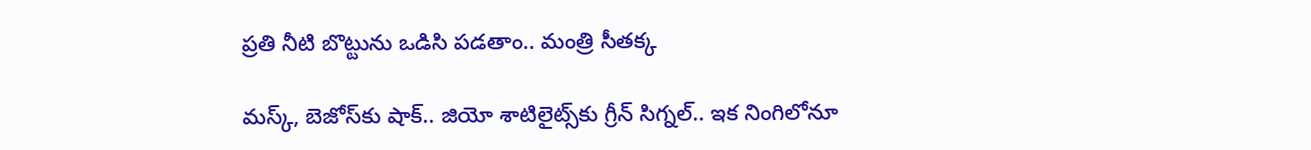ప్రతి నీటి బొట్టును ఒడిసి పడతాం.. మంత్రి సీతక్క

మస్క్, బెజోస్‌కు షాక్.. జియో శాటిలైట్స్‌కు గ్రీన్ సిగ్నల్.. ఇక నింగిలోనూ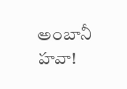అంబానీ హవా!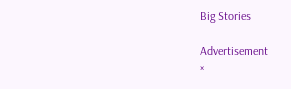Big Stories

Advertisement
×